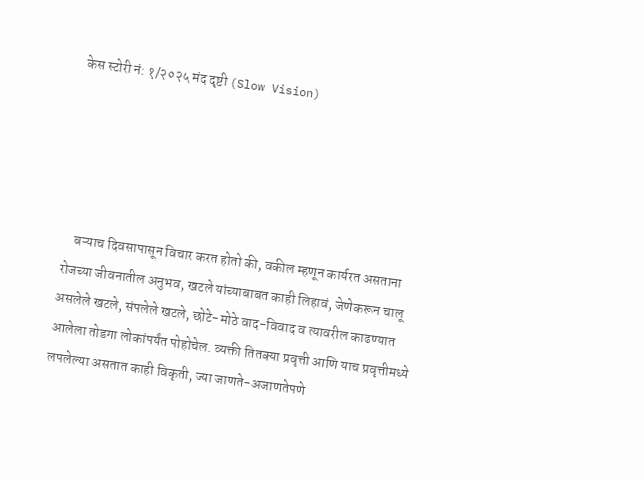केस स्टोरी नं: १/२०२५ मंद दृष्टी (Slow Vision)





    बऱ्याच दिवसापासून विचार करत होतो की, वकील म्हणून कार्यरत असताना रोजच्या जीवनातील अनुभव, खटले यांच्याबाबत काही लिहावं, जेणेकरून चालू असलेले खटले, संपलेले खटले, छोटे-मोठे वाद-विवाद व त्यावरील काढण्यात आलेला तोडगा लोकांपर्यंत पोहोचेल. व्यक्ती तितक्या प्रवृत्ती आणि याच प्रवृत्तीमध्ये लपलेल्या असतात काही विकृती, ज्या जाणते-अजाणतेपणे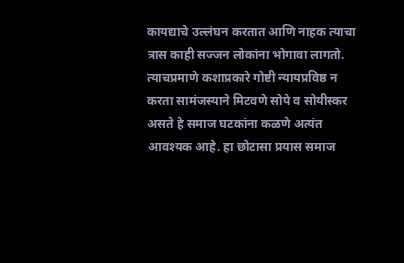कायद्याचे उल्लंघन करतात आणि नाहक त्याचा त्रास काही सज्जन लोकांना भोगावा लागतो. त्याचप्रमाणे कशाप्रकारे गोष्टी न्यायप्रविष्ठ न करता सामंजस्याने मिटवणे सोपे व सोयीस्कर असते हे समाज घटकांना कळणे अत्यंत आवश्यक आहे. हा छोटासा प्रयास समाज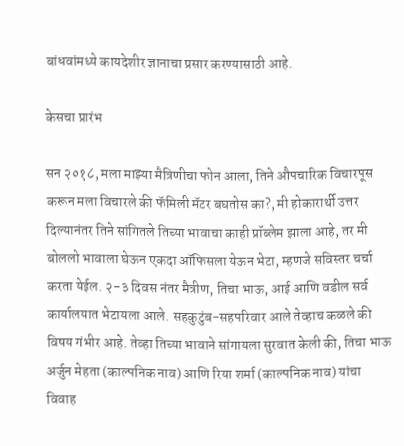बांधवांमध्ये कायदेशीर ज्ञानाचा प्रसार करण्यासाठी आहे.

केसचा प्रारंभ

सन २०१८, मला माझ्या मैत्रिणीचा फोन आला, तिने औपचारिक विचारपूस करून मला विचारले की फॅमिली मॅटर बघतोस का?, मी होकारार्थी उत्तर दिल्यानंतर तिने सांगितले तिच्या भावाचा काही प्रॉब्लेम झाला आहे, तर मी बोललो भावाला घेऊन एकदा ऑफिसला येऊन भेटा, म्हणजे सविस्तर चर्चा करता येईल. २-३ दिवस नंतर मैत्रीण, तिचा भाऊ, आई आणि वडील सर्व कार्यालयात भेटायला आले. सहकुटुंब-सहपरिवार आले तेव्हाच कळले की विषय गंभीर आहे. तेव्हा तिच्या भावाने सांगायला सुरवात केली की, तिचा भाऊ अर्जुन मेहता (काल्पनिक नाव) आणि रिया शर्मा (काल्पनिक नाव) यांचा विवाह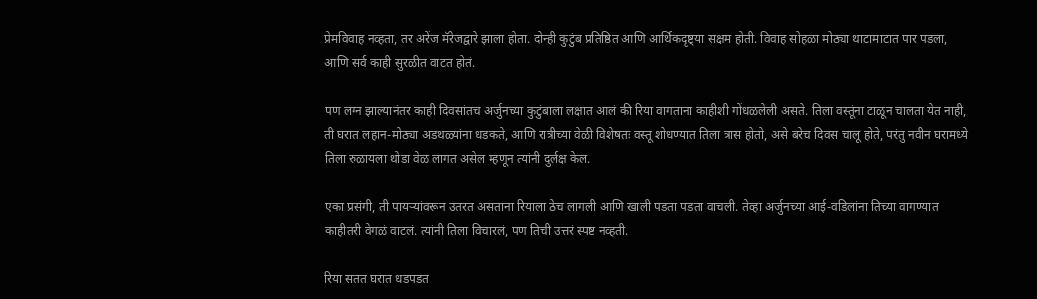प्रेमविवाह नव्हता, तर अरेंज मॅरेजद्वारे झाला होता. दोन्ही कुटुंब प्रतिष्ठित आणि आर्थिकदृष्ट्या सक्षम होती. विवाह सोहळा मोठ्या थाटामाटात पार पडला, आणि सर्व काही सुरळीत वाटत होतं.

पण लग्न झाल्यानंतर काही दिवसांतच अर्जुनच्या कुटुंबाला लक्षात आलं की रिया वागताना काहीशी गोंधळलेली असते. तिला वस्तूंना टाळून चालता येत नाही, ती घरात लहान-मोठ्या अडथळ्यांना धडकते, आणि रात्रीच्या वेळी विशेषतः वस्तू शोधण्यात तिला त्रास होतो, असे बरेच दिवस चालू होते, परंतु नवीन घरामध्ये तिला रुळायला थोडा वेळ लागत असेल म्हणून त्यांनी दुर्लक्ष केल.

एका प्रसंगी, ती पायऱ्यांवरून उतरत असताना रियाला ठेच लागली आणि खाली पडता पडता वाचली. तेव्हा अर्जुनच्या आई-वडिलांना तिच्या वागण्यात काहीतरी वेगळं वाटलं. त्यांनी तिला विचारलं, पण तिची उत्तरं स्पष्ट नव्हती.

रिया सतत घरात धडपडत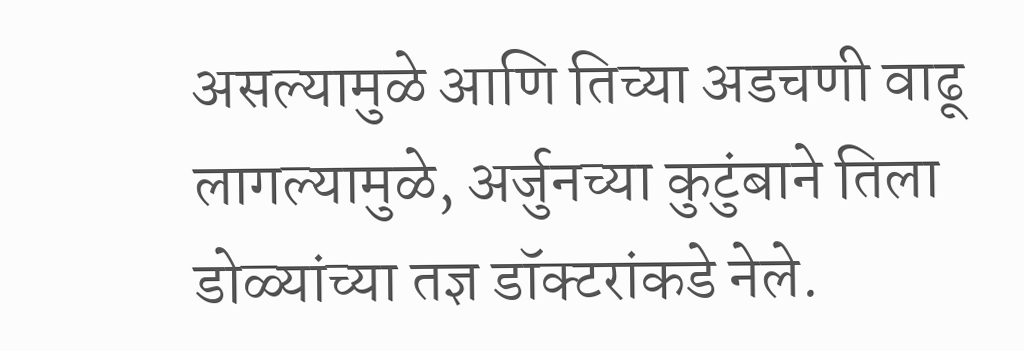असल्यामुळे आणि तिच्या अडचणी वाढू लागल्यामुळे, अर्जुनच्या कुटुंबाने तिला डोळ्यांच्या तज्ञ डॉक्टरांकडे नेले.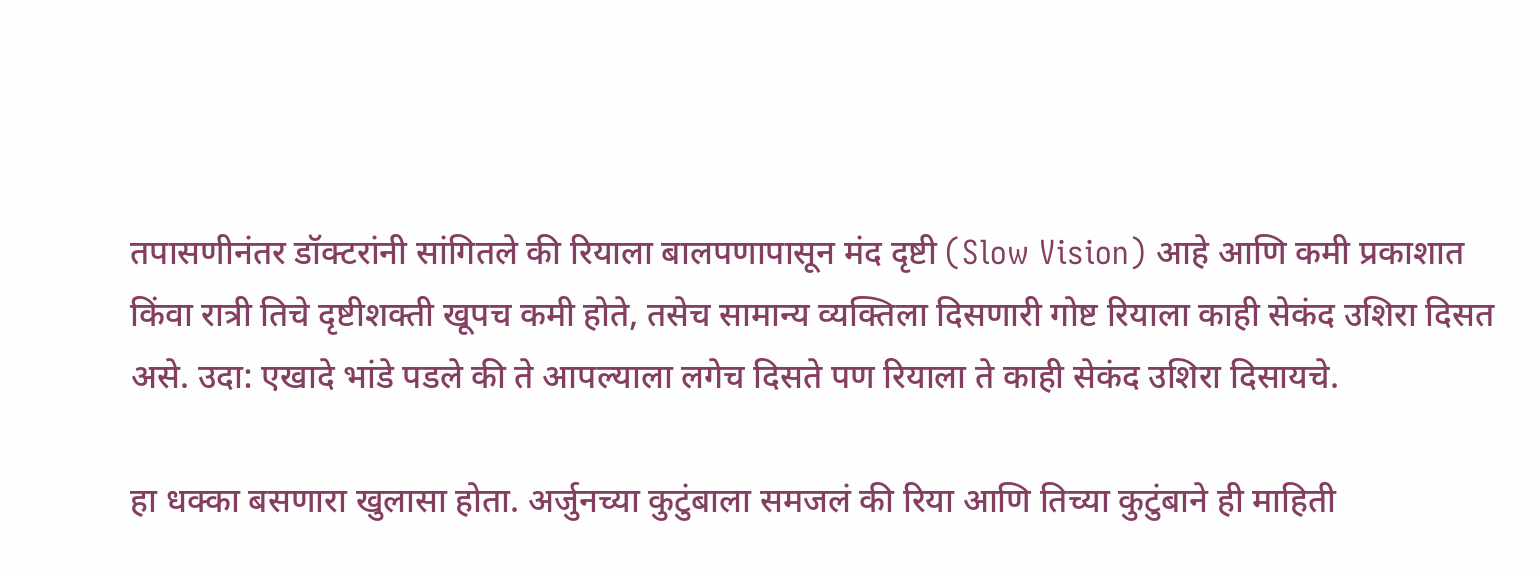तपासणीनंतर डॉक्टरांनी सांगितले की रियाला बालपणापासून मंद दृष्टी (Slow Vision) आहे आणि कमी प्रकाशात किंवा रात्री तिचे दृष्टीशक्ती खूपच कमी होते, तसेच सामान्य व्यक्तिला दिसणारी गोष्ट रियाला काही सेकंद उशिरा दिसत असे. उदा: एखादे भांडे पडले की ते आपल्याला लगेच दिसते पण रियाला ते काही सेकंद उशिरा दिसायचे.

हा धक्का बसणारा खुलासा होता. अर्जुनच्या कुटुंबाला समजलं की रिया आणि तिच्या कुटुंबाने ही माहिती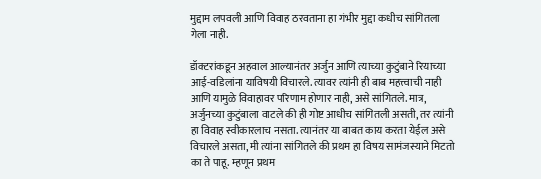मुद्दाम लपवली आणि विवाह ठरवताना हा गंभीर मुद्दा कधीच सांगितला गेला नाही.

डॉक्टरांकडून अहवाल आल्यानंतर अर्जुन आणि त्याच्या कुटुंबाने रियाच्या आई-वडिलांना याविषयी विचारले. त्यावर त्यांनी ही बाब महत्त्वाची नाही आणि यामुळे विवाहावर परिणाम होणार नाही, असे सांगितले. मात्र, अर्जुनच्या कुटुंबाला वाटले की ही गोष्ट आधीच सांगितली असती, तर त्यांनी हा विवाह स्वीकारलाच नसता. त्यानंतर या बाबत काय करता येईल असे विचारले असता, मी त्यांना सांगितले की प्रथम हा विषय सामंजस्याने मिटतो का ते पाहू. म्हणून प्रथम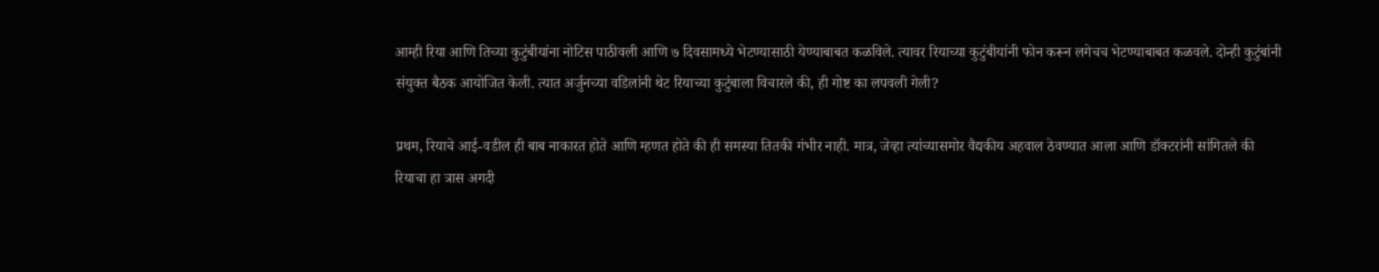आम्ही रिया आणि तिच्या कुटुंबीयांना नोटिस पाठीवली आणि ७ दिवसामध्ये भेटण्यासाठी येण्याबाबत कळविले. त्यावर रियाच्या कुटुंबीयांनी फोन करून लगेचच भेटण्याबाबत कळवले. दोन्ही कुटुंबांनी संयुक्त बैठक आयोजित केली. त्यात अर्जुनच्या वडिलांनी थेट रियाच्या कुटुंबाला विचारले की, ही गोष्ट का लपवली गेली?

प्रथम, रियाचे आई-वडील ही बाब नाकारत होते आणि म्हणत होते की ही समस्या तितकी गंभीर नाही. मात्र, जेव्हा त्यांच्यासमोर वैद्यकीय अहवाल ठेवण्यात आला आणि डॉक्टरांनी सांगितले की रियाचा हा त्रास अगदी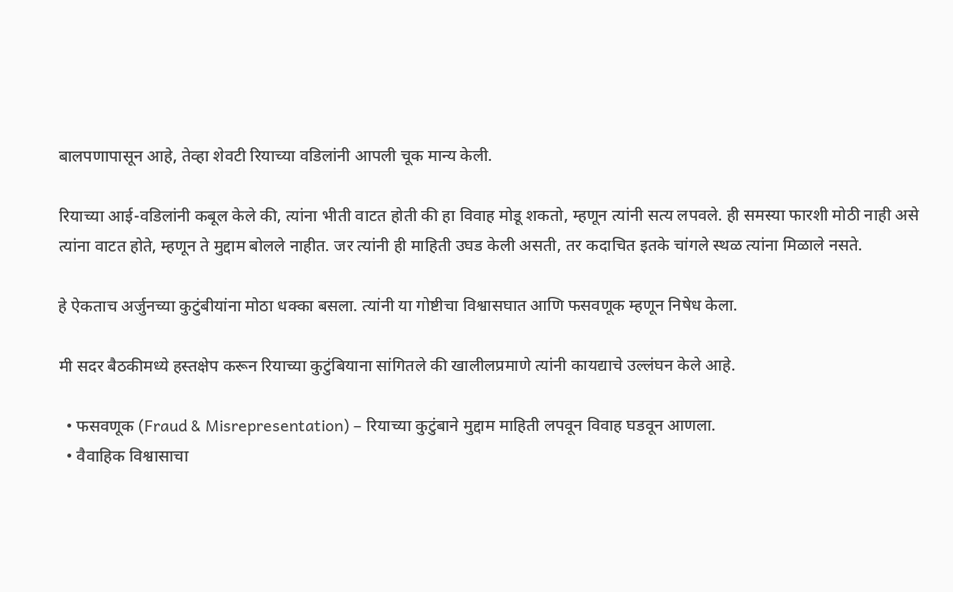बालपणापासून आहे, तेव्हा शेवटी रियाच्या वडिलांनी आपली चूक मान्य केली.

रियाच्या आई-वडिलांनी कबूल केले की, त्यांना भीती वाटत होती की हा विवाह मोडू शकतो, म्हणून त्यांनी सत्य लपवले. ही समस्या फारशी मोठी नाही असे त्यांना वाटत होते, म्हणून ते मुद्दाम बोलले नाहीत. जर त्यांनी ही माहिती उघड केली असती, तर कदाचित इतके चांगले स्थळ त्यांना मिळाले नसते.

हे ऐकताच अर्जुनच्या कुटुंबीयांना मोठा धक्का बसला. त्यांनी या गोष्टीचा विश्वासघात आणि फसवणूक म्हणून निषेध केला.

मी सदर बैठकीमध्ये हस्तक्षेप करून रियाच्या कुटुंबियाना सांगितले की खालीलप्रमाणे त्यांनी कायद्याचे उल्लंघन केले आहे.

  • फसवणूक (Fraud & Misrepresentation) – रियाच्या कुटुंबाने मुद्दाम माहिती लपवून विवाह घडवून आणला.
  • वैवाहिक विश्वासाचा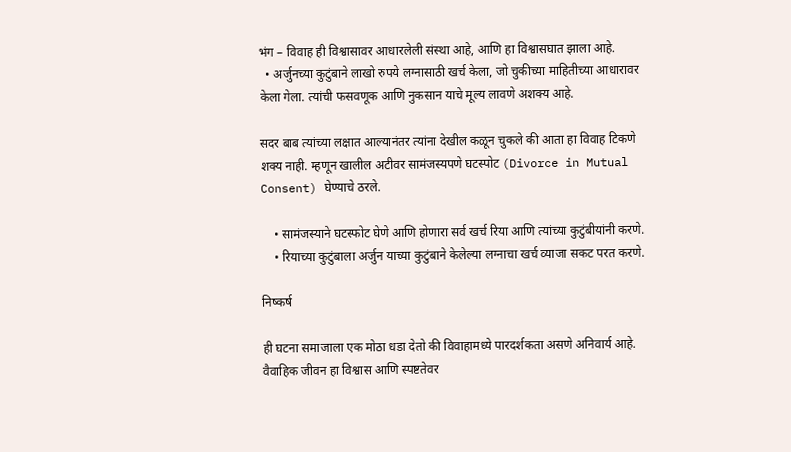भंग – विवाह ही विश्वासावर आधारलेली संस्था आहे, आणि हा विश्वासघात झाला आहे.
  • अर्जुनच्या कुटुंबाने लाखो रुपये लग्नासाठी खर्च केला, जो चुकीच्या माहितीच्या आधारावर केला गेला. त्यांची फसवणूक आणि नुकसान याचे मूल्य लावणे अशक्य आहे.

सदर बाब त्यांच्या लक्षात आल्यानंतर त्यांना देखील कळून चुकले की आता हा विवाह टिकणे शक्य नाही. म्हणून खालील अटीवर सामंजस्यपणे घटस्पोट (Divorce in Mutual Consent) घेण्याचे ठरले.

    • सामंजस्याने घटस्फोट घेणे आणि होणारा सर्व खर्च रिया आणि त्यांच्या कुटुंबीयांनी करणे.
    • रियाच्या कुटुंबाला अर्जुन याच्या कुटुंबाने केलेल्या लग्नाचा खर्च व्याजा सकट परत करणे.

निष्कर्ष

ही घटना समाजाला एक मोठा धडा देतो की विवाहामध्ये पारदर्शकता असणे अनिवार्य आहे. वैवाहिक जीवन हा विश्वास आणि स्पष्टतेवर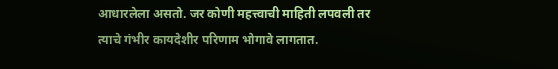आधारलेला असतो. जर कोणी महत्त्वाची माहिती लपवली तर त्याचे गंभीर कायदेशीर परिणाम भोगावे लागतात.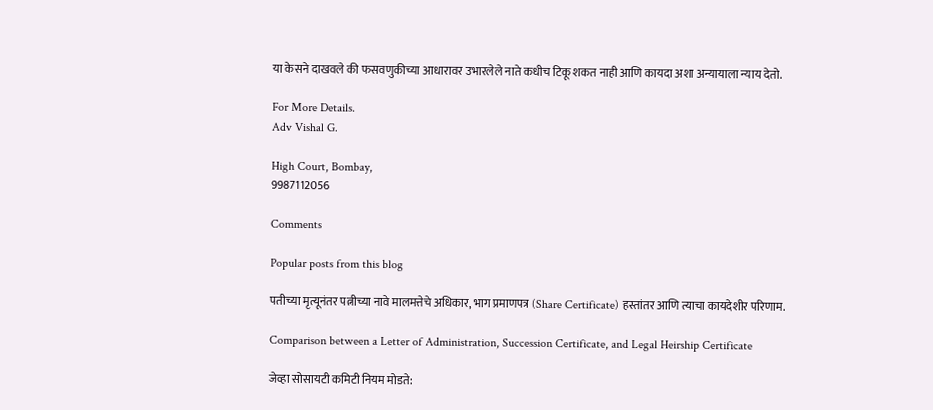या केसने दाखवले की फसवणुकीच्या आधारावर उभारलेले नाते कधीच टिकू शकत नाही आणि कायदा अशा अन्यायाला न्याय देतो.

For More Details.
Adv Vishal G.

High Court, Bombay,
9987112056

Comments

Popular posts from this blog

पतीच्या मृत्यूनंतर पत्नीच्या नावे मालमत्तेचे अधिकार, भाग प्रमाणपत्र (Share Certificate) हस्तांतर आणि त्याचा कायदेशीर परिणाम.

Comparison between a Letter of Administration, Succession Certificate, and Legal Heirship Certificate

जेव्हा सोसायटी कमिटी नियम मोडते: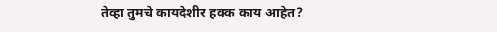तेव्हा तुमचे कायदेशीर हक्क काय आहेत?